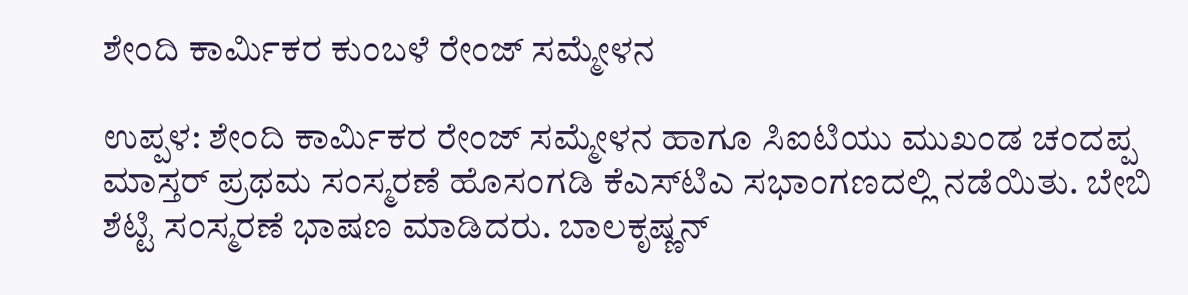ಶೇಂದಿ ಕಾರ್ಮಿಕರ ಕುಂಬಳೆ ರೇಂಜ್ ಸಮ್ಮೇಳನ

ಉಪ್ಪಳ: ಶೇಂದಿ ಕಾರ್ಮಿಕರ ರೇಂಜ್ ಸಮ್ಮೇಳನ ಹಾಗೂ ಸಿಐಟಿಯು ಮುಖಂಡ ಚಂದಪ್ಪ ಮಾಸ್ತರ್ ಪ್ರಥಮ ಸಂಸ್ಮರಣೆ ಹೊಸಂಗಡಿ ಕೆಎಸ್‌ಟಿಎ ಸಭಾಂಗಣದಲ್ಲಿ ನಡೆಯಿತು. ಬೇಬಿ ಶೆಟ್ಟಿ ಸಂಸ್ಮರಣೆ ಭಾಷಣ ಮಾಡಿದರು. ಬಾಲಕೃಷ್ಣನ್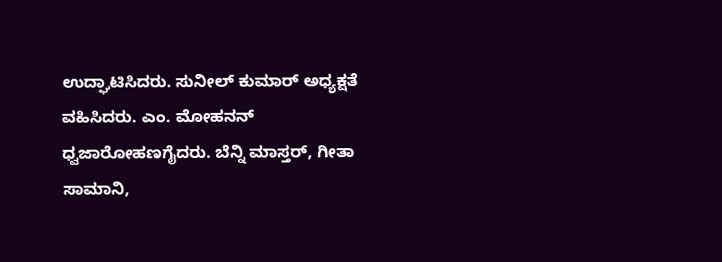ಉದ್ಘಾಟಿಸಿದರು. ಸುನೀಲ್ ಕುಮಾರ್ ಅಧ್ಯಕ್ಷತೆ ವಹಿಸಿದರು. ಎಂ. ಮೋಹನನ್ ಧ್ವಜಾರೋಹಣಗೈದರು. ಬೆನ್ನಿ ಮಾಸ್ತರ್, ಗೀತಾ ಸಾಮಾನಿ,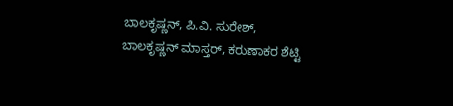ಬಾಲಕೃಷ್ಣನ್, ಪಿ.ವಿ. ಸುರೇಶ್, ಬಾಲಕೃಷ್ಣನ್ ಮಾಸ್ತರ್, ಕರುಣಾಕರ ಶೆಟ್ಟಿ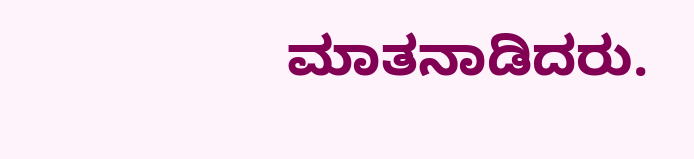ಮಾತನಾಡಿದರು.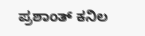ಪ್ರಶಾಂತ್ ಕನಿಲ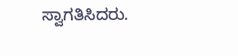ಸ್ವಾಗತಿಸಿದರು.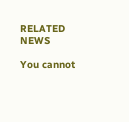RELATED NEWS

You cannot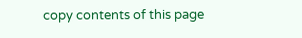copy contents of this page